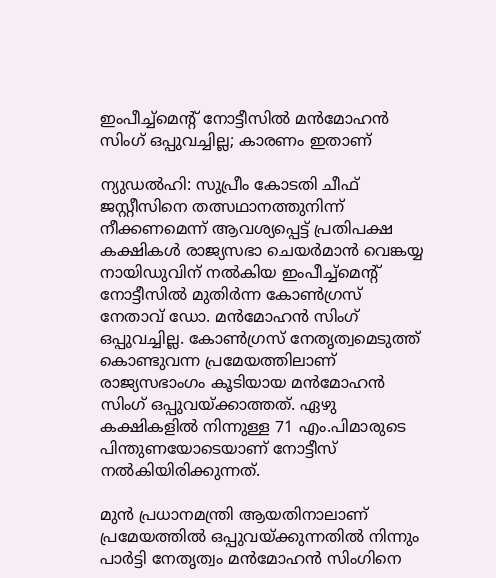ഇംപീച്ച്‌മെന്റ് നോട്ടീസില്‍ മന്‍മോഹന്‍ സിംഗ് ഒപ്പുവച്ചില്ല; കാരണം ഇതാണ്

ന്യുഡല്‍ഹി: സുപ്രീം കോടതി ചീഫ് ജസ്റ്റീസിനെ തത്സഥാനത്തുനിന്ന് നീക്കണമെന്ന് ആവശ്യപ്പെട്ട് പ്രതിപക്ഷ കക്ഷികള്‍ രാജ്യസഭാ ചെയര്‍മാന്‍ വെങ്കയ്യ നായിഡുവിന് നല്‍കിയ ഇംപീച്ച്‌മെന്റ് നോട്ടീസില്‍ മുതിര്‍ന്ന കോണ്‍ഗ്രസ് നേതാവ് ഡോ. മന്‍മോഹന്‍ സിംഗ് ഒപ്പുവച്ചില്ല. കോണ്‍ഗ്രസ് നേതൃത്വമെടുത്ത് കൊണ്ടുവന്ന പ്രമേയത്തിലാണ് രാജ്യസഭാംഗം കൂടിയായ മന്‍മോഹന്‍ സിംഗ് ഒപ്പുവയ്ക്കാത്തത്. ഏഴു കക്ഷികളില്‍ നിന്നുള്ള 71 എം.പിമാരുടെ പിന്തുണയോടെയാണ് നോട്ടീസ് നല്‍കിയിരിക്കുന്നത്.

മുന്‍ പ്രധാനമന്ത്രി ആയതിനാലാണ് പ്രമേയത്തില്‍ ഒപ്പുവയ്ക്കുന്നതില്‍ നിന്നും പാര്‍ട്ടി നേതൃത്വം മന്‍മോഹന്‍ സിംഗിനെ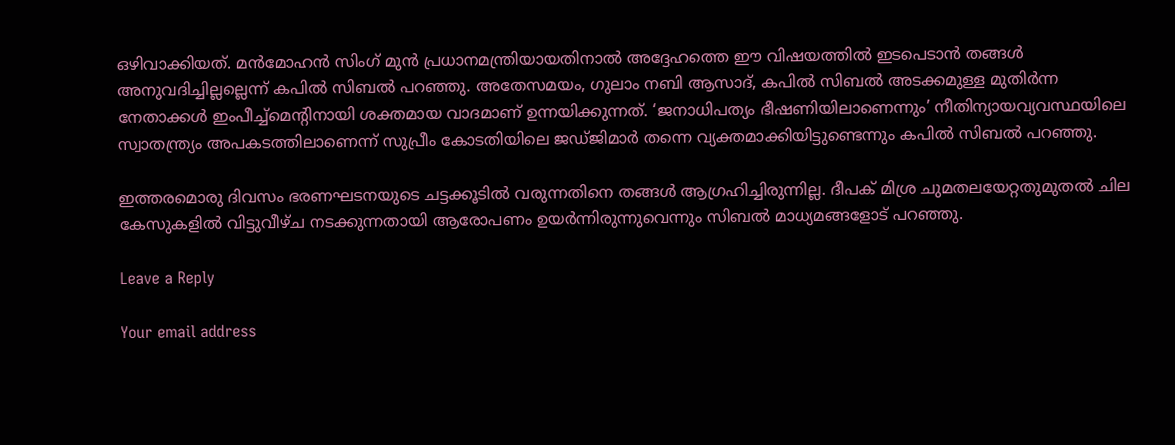ഒഴിവാക്കിയത്. മന്‍മോഹന്‍ സിംഗ് മുന്‍ പ്രധാനമന്ത്രിയായതിനാല്‍ അദ്ദേഹത്തെ ഈ വിഷയത്തില്‍ ഇടപെടാന്‍ തങ്ങള്‍ അനുവദിച്ചില്ലല്ലെന്ന് കപില്‍ സിബല്‍ പറഞ്ഞു. അതേസമയം, ഗുലാം നബി ആസാദ്, കപില്‍ സിബല്‍ അടക്കമുള്ള മുതിര്‍ന്ന നേതാക്കള്‍ ഇംപീച്ച്‌മെന്റിനായി ശക്തമായ വാദമാണ് ഉന്നയിക്കുന്നത്. ‘ജനാധിപത്യം ഭീഷണിയിലാണെന്നും’ നീതിന്യായവ്യവസ്ഥയിലെ സ്വാതന്ത്ര്യം അപകടത്തിലാണെന്ന് സുപ്രീം കോടതിയിലെ ജഡ്ജിമാര്‍ തന്നെ വ്യക്തമാക്കിയിട്ടുണ്ടെന്നും കപില്‍ സിബല്‍ പറഞ്ഞു.

ഇത്തരമൊരു ദിവസം ഭരണഘടനയുടെ ചട്ടക്കൂടില്‍ വരുന്നതിനെ തങ്ങള്‍ ആഗ്രഹിച്ചിരുന്നില്ല. ദീപക് മിശ്ര ചുമതലയേറ്റതുമുതല്‍ ചില കേസുകളില്‍ വിട്ടുവീഴ്ച നടക്കുന്നതായി ആരോപണം ഉയര്‍ന്നിരുന്നുവെന്നും സിബല്‍ മാധ്യമങ്ങളോട് പറഞ്ഞു.

Leave a Reply

Your email address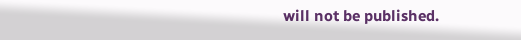will not be published.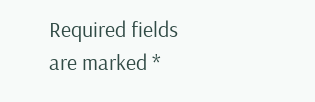Required fields are marked *